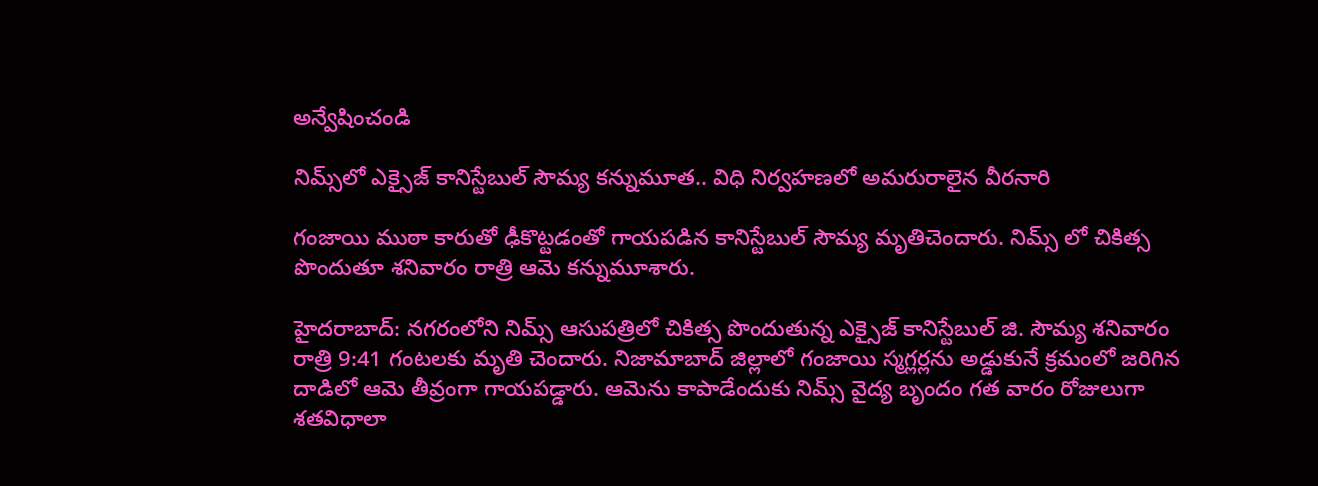అన్వేషించండి

నిమ్స్‌లో ఎక్సైజ్ కానిస్టేబుల్ సౌమ్య కన్నుమూత.. విధి నిర్వహణలో అమరురాలైన వీరనారి

గంజాయి ముఠా కారుతో ఢీకొట్టడంతో గాయపడిన కానిస్టేబుల్ సౌమ్య మృతిచెందారు. నిమ్స్ లో చికిత్స పొందుతూ శనివారం రాత్రి ఆమె కన్నుమూశారు.

హైదరాబాద్‌: నగరంలోని నిమ్స్ ఆసుపత్రిలో చికిత్స పొందుతున్న ఎక్సైజ్ కానిస్టేబుల్ జి. సౌమ్య శనివారం రాత్రి 9:41 గంటలకు మృతి చెందారు. నిజామాబాద్ జిల్లాలో గంజాయి స్మగ్లర్లను అడ్డుకునే క్రమంలో జరిగిన దాడిలో ఆమె తీవ్రంగా గాయపడ్డారు. ఆమెను కాపాడేందుకు నిమ్స్ వైద్య బృందం గత వారం రోజులుగా శతవిధాలా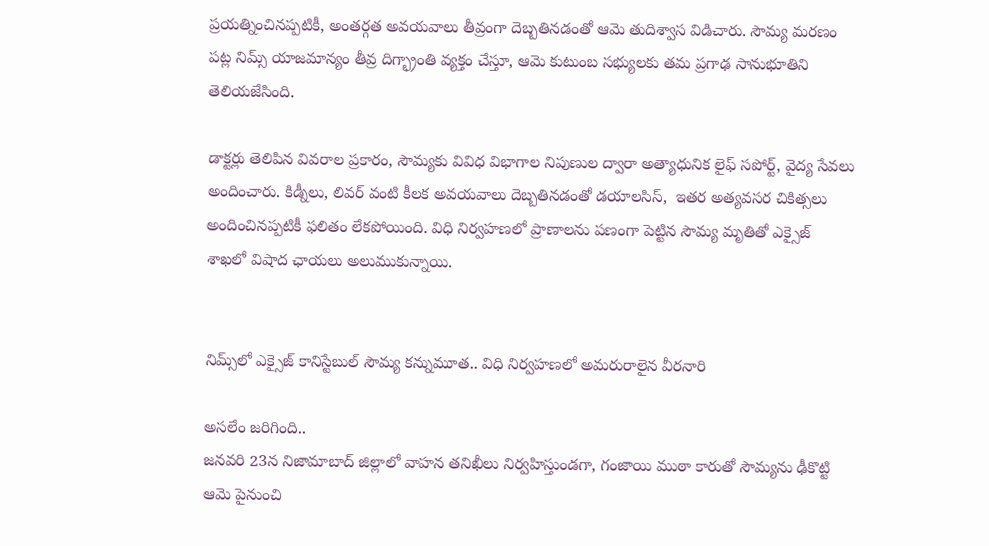ప్రయత్నించినప్పటికీ, అంతర్గత అవయవాలు తీవ్రంగా దెబ్బతినడంతో ఆమె తుదిశ్వాస విడిచారు. సౌమ్య మరణం పట్ల నిమ్స్ యాజమాన్యం తీవ్ర దిగ్భ్రాంతి వ్యక్తం చేస్తూ, ఆమె కుటుంబ సభ్యులకు తమ ప్రగాఢ సానుభూతిని తెలియజేసింది.

డాక్టర్లు తెలిపిన వివరాల ప్రకారం, సౌమ్యకు వివిధ విభాగాల నిపుణుల ద్వారా అత్యాధునిక లైఫ్ సపోర్ట్, వైద్య సేవలు అందించారు. కిడ్నీలు, లివర్ వంటి కీలక అవయవాలు దెబ్బతినడంతో డయాలసిస్,  ఇతర అత్యవసర చికిత్సలు అందించినప్పటికీ ఫలితం లేకపోయింది. విధి నిర్వహణలో ప్రాణాలను పణంగా పెట్టిన సౌమ్య మృతితో ఎక్సైజ్ శాఖలో విషాద ఛాయలు అలుముకున్నాయి.


నిమ్స్‌లో ఎక్సైజ్ కానిస్టేబుల్ సౌమ్య కన్నుమూత.. విధి నిర్వహణలో అమరురాలైన వీరనారి

అసలేం జరిగింది..
జనవరి 23న నిజామాబాద్ జిల్లాలో వాహన తనిఖీలు నిర్వహిస్తుండగా, గంజాయి ముఠా కారుతో సౌమ్యను ఢీకొట్టి ఆమె పైనుంచి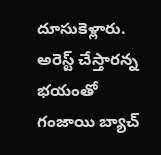దూసుకెళ్లారు. అరెస్ట్ చేస్తారన్న భయంతో గంజాయి బ్యాచ్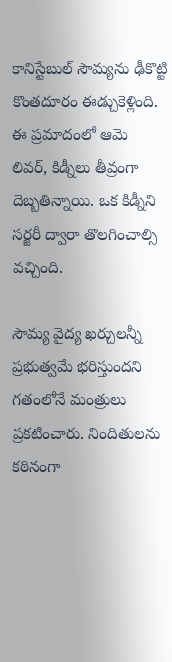కానిస్టేబుల్ సౌమ్యను ఢీకొట్టి కొంతదూరం ఈడ్చుకెళ్లింది. ఈ ప్రమాదంలో ఆమె లివర్, కిడ్నీలు తీవ్రంగా దెబ్బతిన్నాయి. ఒక కిడ్నీని సర్జరీ ద్వారా తొలగించాల్సి వచ్చింది.

సౌమ్య వైద్య ఖర్చులన్నీ ప్రభుత్వమే భరిస్తుందని గతంలోనే మంత్రులు ప్రకటించారు. నిందితులను కఠినంగా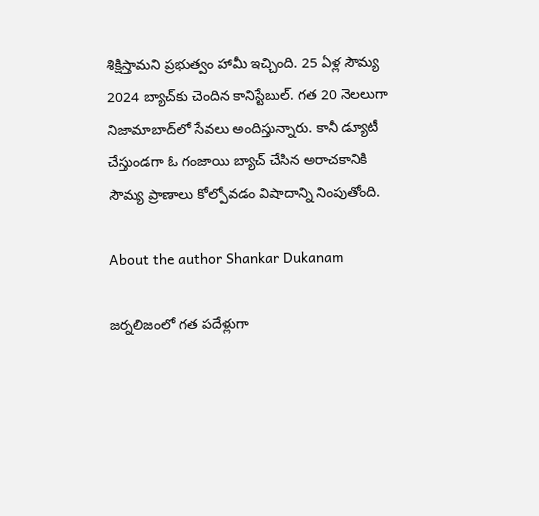శిక్షిస్తామని ప్రభుత్వం హామీ ఇచ్చింది. 25 ఏళ్ల సౌమ్య 2024 బ్యాచ్‌కు చెందిన కానిస్టేబుల్. గత 20 నెలలుగా నిజామాబాద్‌లో సేవలు అందిస్తున్నారు. కానీ డ్యూటీ చేస్తుండగా ఓ గంజాయి బ్యాచ్ చేసిన అరాచకానికి సౌమ్య ప్రాణాలు కోల్పోవడం విషాదాన్ని నింపుతోంది.

About the author Shankar Dukanam

జర్నలిజంలో గత పదేళ్లుగా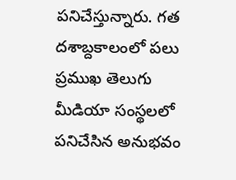పనిచేస్తున్నారు. గత దశాబ్దకాలంలో పలు ప్రముఖ తెలుగు మీడియా సంస్థలలో పనిచేసిన అనుభవం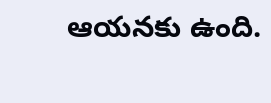ఆయనకు ఉంది.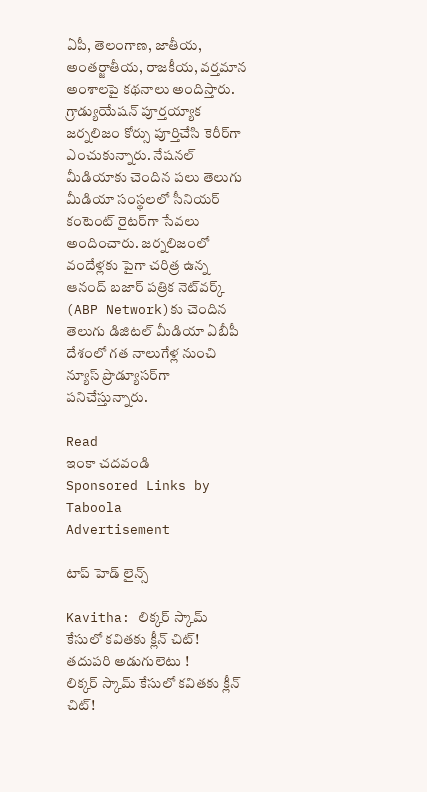ఏపీ, తెలంగాణ, జాతీయ, అంతర్జాతీయ, రాజకీయ, వర్తమాన అంశాలపై కథనాలు అందిస్తారు. గ్రాడ్యుయేషన్ పూర్తయ్యాక జర్నలిజం కోర్సు పూర్తిచేసి కెరీర్‌గా ఎంచుకున్నారు. నేషనల్ మీడియాకు చెందిన పలు తెలుగు మీడియా సంస్థలలో సీనియర్ కంటెంట్ రైటర్‌గా సేవలు అందించారు. జర్నలిజంలో వందేళ్లకు పైగా చరిత్ర ఉన్న ఆనంద్ బజార్ పత్రిక నెట్‌వర్క్ (ABP Network)కు చెందిన తెలుగు డిజిటల్ మీడియా ఏబీపీ దేశంలో గత నాలుగేళ్ల నుంచి న్యూస్ ప్రొడ్యూసర్‌గా పనిచేస్తున్నారు.

Read
ఇంకా చదవండి
Sponsored Links by Taboola
Advertisement

టాప్ హెడ్ లైన్స్

Kavitha: లిక్కర్‌ స్కామ్‌ కేసులో కవితకు క్లీన్ చిట్! తదుపరి అడుగులెటు !
లిక్కర్‌ స్కామ్‌ కేసులో కవితకు క్లీన్ చిట్!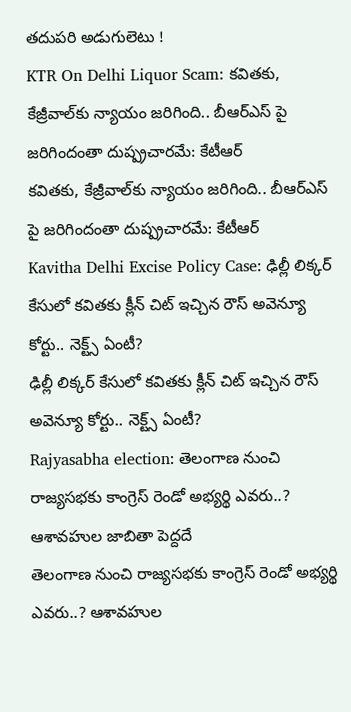తదుపరి అడుగులెటు !
KTR On Delhi Liquor Scam: కవితకు, కేజ్రీవాల్‌కు న్యాయం జరిగింది.. బీఆర్ఎస్ పై జరిగిందంతా దుష్ప్రచారమే: కేటీఆర్
కవితకు, కేజ్రీవాల్‌కు న్యాయం జరిగింది.. బీఆర్ఎస్ పై జరిగిందంతా దుష్ప్రచారమే: కేటీఆర్
Kavitha Delhi Excise Policy Case: ఢిల్లీ లిక్కర్ కేసులో కవితకు క్లీన్ చిట్ ఇచ్చిన రౌస్ అవెన్యూ కోర్టు.. నెక్ట్స్ ఏంటీ?
ఢిల్లీ లిక్కర్ కేసులో కవితకు క్లీన్ చిట్ ఇచ్చిన రౌస్ అవెన్యూ కోర్టు.. నెక్ట్స్ ఏంటీ?
Rajyasabha election: తెలంగాణ నుంచి రాజ్యసభకు కాంగ్రెస్ రెండో అభ్యర్థి ఎవరు..? ఆశావహుల జాబితా పెద్దదే
తెలంగాణ నుంచి రాజ్యసభకు కాంగ్రెస్ రెండో అభ్యర్థి ఎవరు..? ఆశావహుల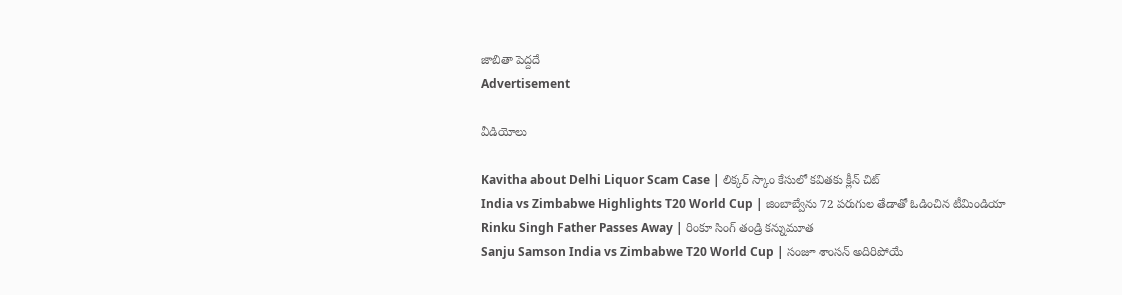జాబితా పెద్దదే
Advertisement

వీడియోలు

Kavitha about Delhi Liquor Scam Case | లిక్కర్ స్కాం కేసులో కవితకు క్లీన్ చిట్
India vs Zimbabwe Highlights T20 World Cup | జింబాబ్వేను 72 పరుగుల తేడాతో ఓడించిన టీమిండియా
Rinku Singh Father Passes Away | రింకూ సింగ్ తండ్రి కన్నుమూత
Sanju Samson India vs Zimbabwe T20 World Cup | సంజూ శాంసన్ అదిరిపోయే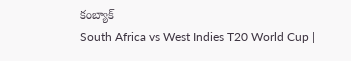కంబ్యాక్
South Africa vs West Indies T20 World Cup |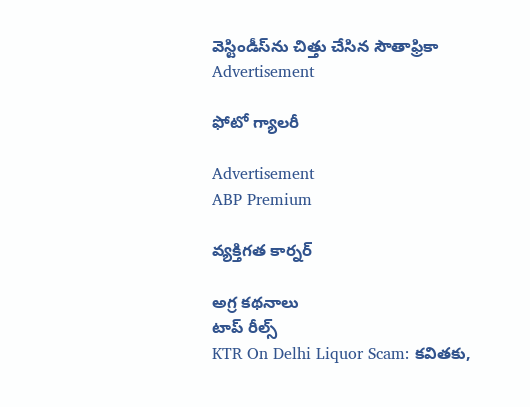వెస్టిండీస్‌ను చిత్తు చేసిన సౌతాఫ్రికా
Advertisement

ఫోటో గ్యాలరీ

Advertisement
ABP Premium

వ్యక్తిగత కార్నర్

అగ్ర కథనాలు
టాప్ రీల్స్
KTR On Delhi Liquor Scam: కవితకు,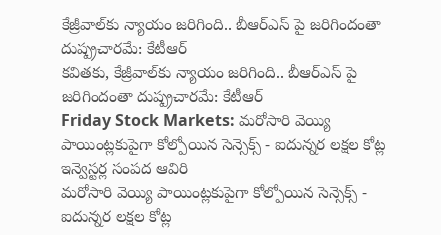కేజ్రీవాల్‌కు న్యాయం జరిగింది.. బీఆర్ఎస్ పై జరిగిందంతా దుష్ప్రచారమే: కేటీఆర్
కవితకు, కేజ్రీవాల్‌కు న్యాయం జరిగింది.. బీఆర్ఎస్ పై జరిగిందంతా దుష్ప్రచారమే: కేటీఆర్
Friday Stock Markets: మరోసారి వెయ్యి పాయింట్లకుపైగా కోల్పోయిన సెన్సెక్స్ - ఐదున్నర లక్షల కోట్ల ఇన్వెస్టర్ల సంపద ఆవిరి
మరోసారి వెయ్యి పాయింట్లకుపైగా కోల్పోయిన సెన్సెక్స్ - ఐదున్నర లక్షల కోట్ల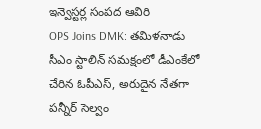ఇన్వెస్టర్ల సంపద ఆవిరి
OPS Joins DMK: తమిళనాడు సీఎం స్టాలిన్ సమక్షంలో డీఎంకేలో చేరిన ఓపీఎస్, అరుదైన నేతగా పన్నీర్ సెల్వం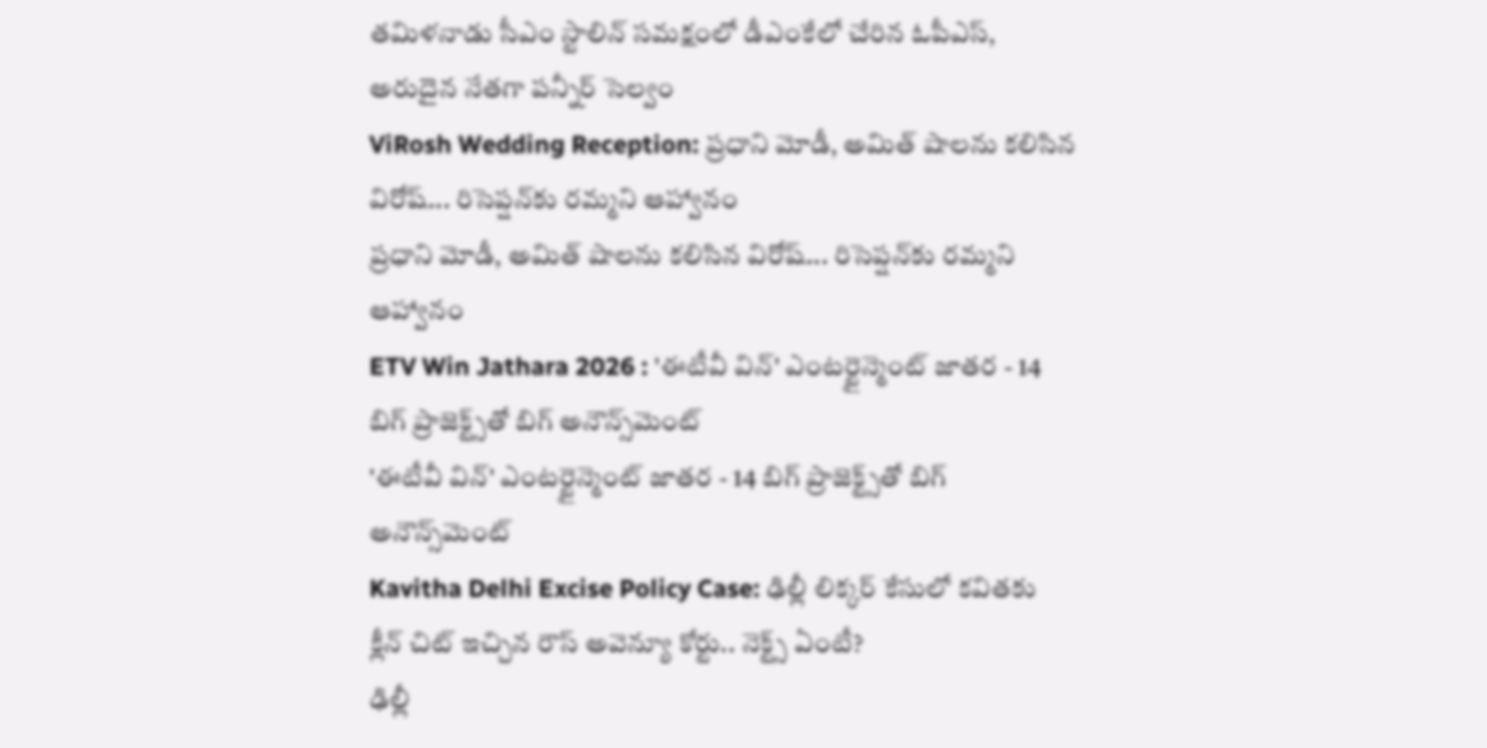తమిళనాడు సీఎం స్టాలిన్ సమక్షంలో డీఎంకేలో చేరిన ఓపీఎస్, అరుదైన నేతగా పన్నీర్ సెల్వం
ViRosh Wedding Reception: ప్రధాని మోడీ, అమిత్ షాలను కలిసిన విరోష్... రిసెప్షన్‌కు రమ్మని ఆహ్వానం
ప్రధాని మోడీ, అమిత్ షాలను కలిసిన విరోష్... రిసెప్షన్‌కు రమ్మని ఆహ్వానం
ETV Win Jathara 2026 : 'ఈటీవీ విన్' ఎంటర్టైన్మెంట్ జాతర - 14 బిగ్ ప్రాజెక్ట్స్‌తో బిగ్ అనౌన్స్‌మెంట్
'ఈటీవీ విన్' ఎంటర్టైన్మెంట్ జాతర - 14 బిగ్ ప్రాజెక్ట్స్‌తో బిగ్ అనౌన్స్‌మెంట్
Kavitha Delhi Excise Policy Case: ఢిల్లీ లిక్కర్ కేసులో కవితకు క్లీన్ చిట్ ఇచ్చిన రౌస్ అవెన్యూ కోర్టు.. నెక్ట్స్ ఏంటీ?
ఢిల్లీ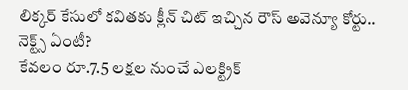లిక్కర్ కేసులో కవితకు క్లీన్ చిట్ ఇచ్చిన రౌస్ అవెన్యూ కోర్టు.. నెక్ట్స్ ఏంటీ?
కేవలం రూ.7.5 లక్షల నుంచే ఎలక్ట్రిక్‌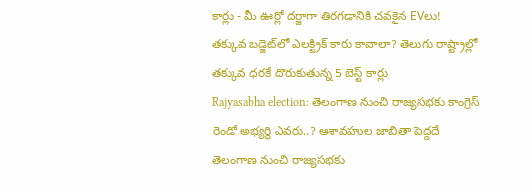కార్లు - మీ ఊర్లో దర్జాగా తిరగడానికి చవకైన EVలు!
తక్కువ బడ్జెట్‌లో ఎలక్ట్రిక్‌ కారు కావాలా? తెలుగు రాష్ట్రాల్లో తక్కువ ధరకే దొరుకుతున్న 5 బెస్ట్ కార్లు
Rajyasabha election: తెలంగాణ నుంచి రాజ్యసభకు కాంగ్రెస్ రెండో అభ్యర్థి ఎవరు..? ఆశావహుల జాబితా పెద్దదే
తెలంగాణ నుంచి రాజ్యసభకు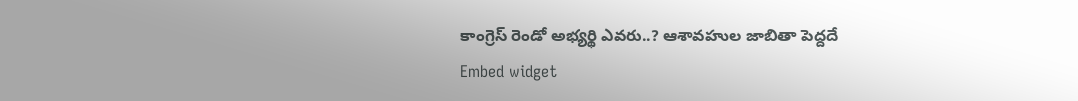కాంగ్రెస్ రెండో అభ్యర్థి ఎవరు..? ఆశావహుల జాబితా పెద్దదే
Embed widget